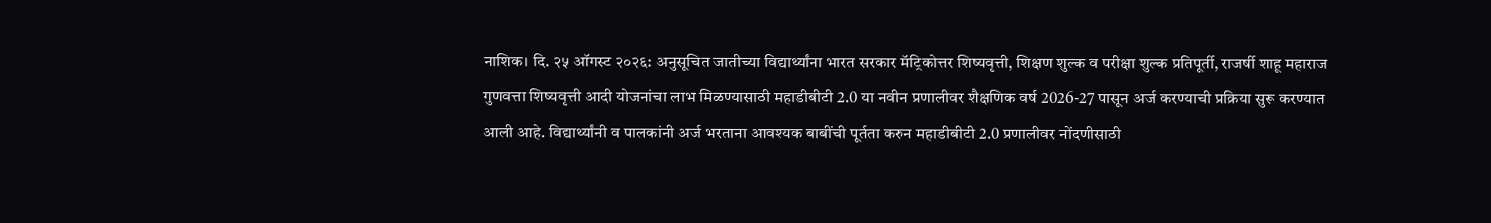नाशिक। दि. २५ ऑगस्ट २०२६: अनुसूचित जातीच्या विद्यार्थ्यांना भारत सरकार मॅट्रिकोत्तर शिष्यवृत्ती, शिक्षण शुल्क व परीक्षा शुल्क प्रतिपूर्ती, राजर्षी शाहू महाराज गुणवत्ता शिष्यवृत्ती आदी योजनांचा लाभ मिळण्यासाठी महाडीबीटी 2.0 या नवीन प्रणालीवर शैक्षणिक वर्ष 2026-27 पासून अर्ज करण्याची प्रक्रिया सुरू करण्यात आली आहे. विद्यार्थ्यांनी व पालकांनी अर्ज भरताना आवश्यक बाबींची पूर्तता करुन महाडीबीटी 2.0 प्रणालीवर नोंदणीसाठी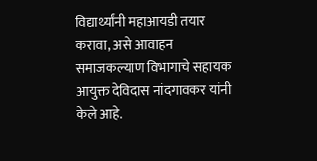विद्यार्थ्यांनी महाआयडी तयार करावा, असे आवाहन समाजकल्याण विभागाचे सहायक आयुक्त देविदास नांदगावकर यांनी केले आहे.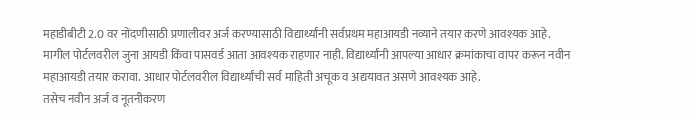महाडीबीटी 2.0 वर नोंदणीसाठी प्रणालीवर अर्ज करण्यासाठी विद्यार्थ्यांनी सर्वप्रथम महाआयडी नव्याने तयार करणे आवश्यक आहे. मागील पोर्टलवरील जुना आयडी किंवा पासवर्ड आता आवश्यक राहणार नाही. विद्यार्थ्यांनी आपल्या आधार क्रमांकाचा वापर करून नवीन महाआयडी तयार करावा. आधार पोर्टलवरील विद्यार्थ्यांची सर्व माहिती अचूक व अद्ययावत असणे आवश्यक आहे.
तसेच नवीन अर्ज व नूतनीकरण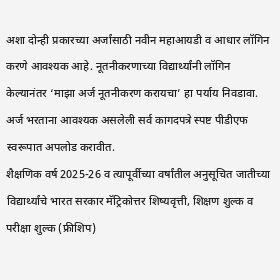अशा दोन्ही प्रकारच्या अर्जांसाठी नवीन महाआयडी व आधार लॉगिन करणे आवश्यक आहे. नूतनीकरणाच्या विद्यार्थ्यांनी लॉगिन केल्यानंतर ‘माझा अर्ज नूतनीकरण करायचा’ हा पर्याय निवडावा. अर्ज भरताना आवश्यक असलेली सर्व कागदपत्रे स्पष्ट पीडीएफ स्वरूपात अपलोड करावीत.
शैक्षणिक वर्ष 2025-26 व त्यापूर्वीच्या वर्षांतील अनुसूचित जातीच्या विद्यार्थ्यांचे भारत सरकार मॅट्रिकोत्तर शिष्यवृत्ती, शिक्षण शुल्क व परीक्षा शुल्क (फ्रीशिप)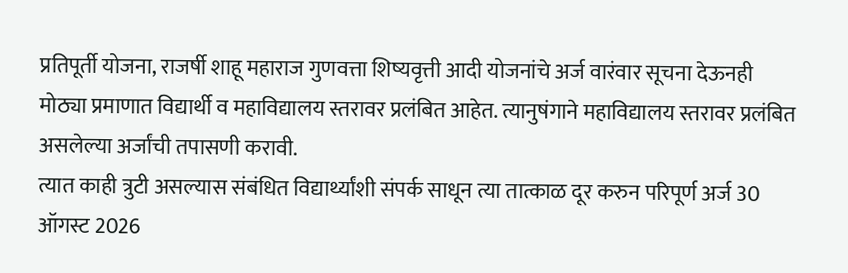प्रतिपूर्ती योजना, राजर्षी शाहू महाराज गुणवत्ता शिष्यवृत्ती आदी योजनांचे अर्ज वारंवार सूचना देऊनही मोठ्या प्रमाणात विद्यार्थी व महाविद्यालय स्तरावर प्रलंबित आहेत. त्यानुषंगाने महाविद्यालय स्तरावर प्रलंबित असलेल्या अर्जांची तपासणी करावी.
त्यात काही त्रुटी असल्यास संबंधित विद्यार्थ्यांशी संपर्क साधून त्या तात्काळ दूर करुन परिपूर्ण अर्ज 30 ऑगस्ट 2026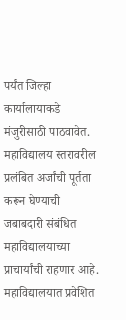पर्यंत जिल्हा कार्यालायाकडे मंजुरीसाठी पाठवावेत. महाविद्यालय स्तरावरील प्रलंबित अर्जांची पूर्तता करून घेण्याची जबाबदारी संबंधित महाविद्यालयाच्या प्राचार्यांची राहणार आहे.
महाविद्यालयात प्रवेशित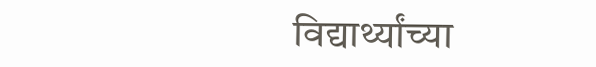विद्यार्थ्यांच्या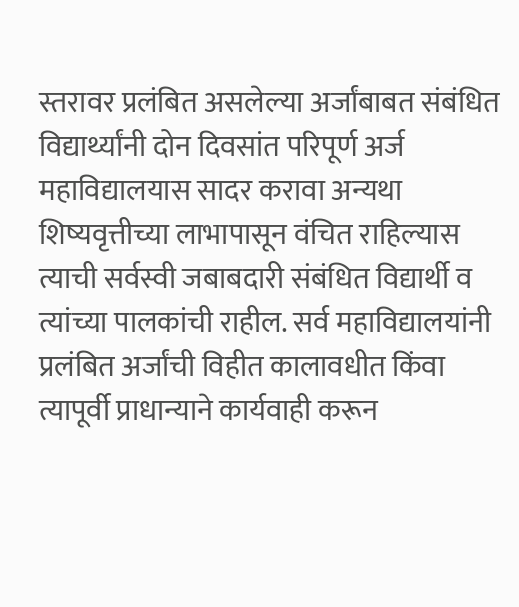स्तरावर प्रलंबित असलेल्या अर्जांबाबत संबंधित विद्यार्थ्यांनी दोन दिवसांत परिपूर्ण अर्ज महाविद्यालयास सादर करावा अन्यथा शिष्यवृत्तीच्या लाभापासून वंचित राहिल्यास त्याची सर्वस्वी जबाबदारी संबंधित विद्यार्थी व त्यांच्या पालकांची राहील. सर्व महाविद्यालयांनी प्रलंबित अर्जांची विहीत कालावधीत किंवा त्यापूर्वी प्राधान्याने कार्यवाही करून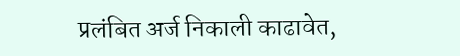प्रलंबित अर्ज निकाली काढावेत,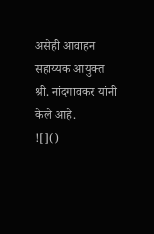असेही आवाहन सहाय्यक आयुक्त श्री. नांदगावकर यांनी केले आहे.
![]()